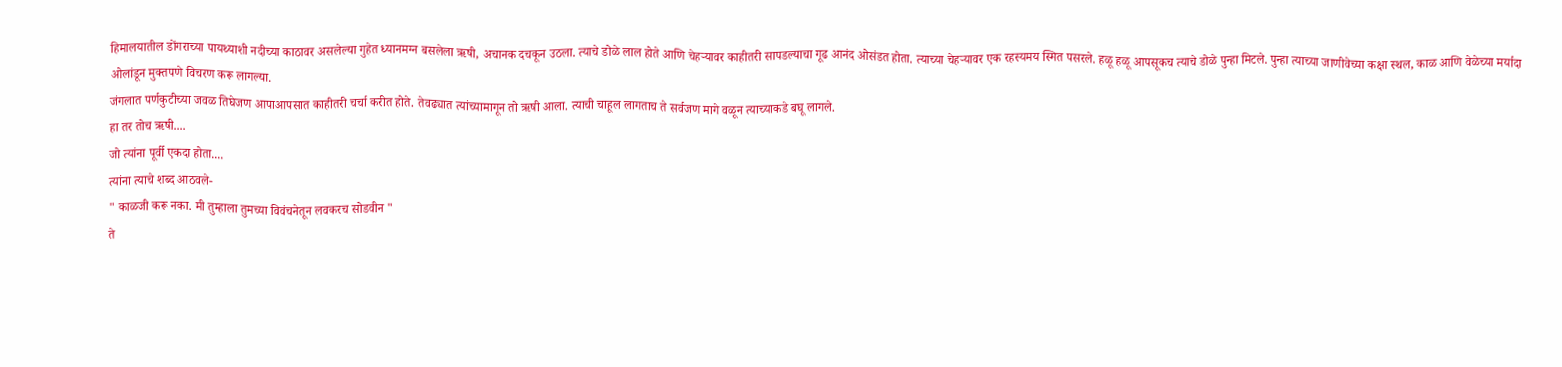हिमालयातील डोंगराच्या पायथ्याशी नदीच्या काठावर असलेल्या गुहेत ध्यानमग्न बसलेला ऋषी, अचानक दचकून उठला. त्याचे डोळे लाल होते आणि चेहऱ्यावर काहीतरी सापडल्याचा गूढ आनंद ओसंडत होता. त्याच्या चेहऱ्यावर एक रहस्यमय स्मित पसरले. हळू हळू आपसूकच त्याचे डोळे पुन्हा मिटले. पुन्हा त्याच्या जाणीवेच्या कक्षा स्थल, काळ आणि वेळेच्या मर्यादा ओलांडून मुक्तपणे विचरण करू लागल्या.
जंगलात पर्णकुटीच्या जवळ तिघेजण आपाआपसात काहीतरी चर्चा करीत होते. तेवढ्यात त्यांच्यामागून तो ऋषी आला. त्याची चाहूल लागताच ते सर्वजण मागे वळून त्याच्याकडे बघू लागले.
हा तर तोच ऋषी....
जो त्यांना पूर्वी एकदा होता....
त्यांना त्याचे शब्द आठवले-
" काळजी करू नका. मी तुम्हाला तुमच्या विवंचनेतून लवकरच सोडवीन "
ते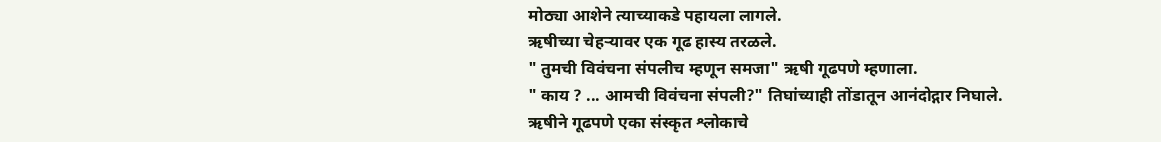मोठ्या आशेने त्याच्याकडे पहायला लागले.
ऋषीच्या चेहऱ्यावर एक गूढ हास्य तरळले.
" तुमची विवंचना संपलीच म्हणून समजा" ऋषी गूढपणे म्हणाला.
" काय ? ... आमची विवंचना संपली?" तिघांच्याही तोंडातून आनंदोद्गार निघाले.
ऋषीने गूढपणे एका संस्कृत श्लोकाचे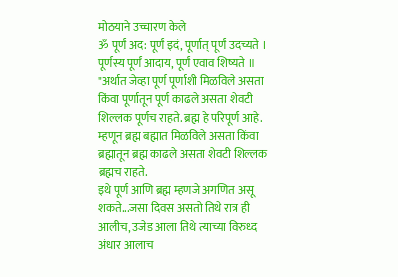मोठयाने उच्चारण केले
ॐ पूर्णं अद: पूर्णं इदं, पूर्णात् पूर्णं उदच्यते ।
पूर्णस्य पूर्णं आदाय, पूर्णं एवाव शिष्यते ॥
"अर्थात जेव्हा पूर्ण पूर्णाशी मिळविले असता किंवा पूर्णातून पूर्ण काढले असता शेवटी शिल्लक पूर्णच राहते. ब्रह्म हे परिपूर्ण आहे. म्हणून ब्रह्म बह्मात मिळविले असता किंवा ब्रह्मातून ब्रह्म काढले असता शेवटी शिल्लक ब्रह्मच राहते.
इथे पूर्ण आणि ब्रह्म म्हणजे अगणित असू शकते...जसा दिवस असतो तिथे रात्र ही आलीच, उजेड आला तिथे त्याच्या विरुध्द अंधार आलाच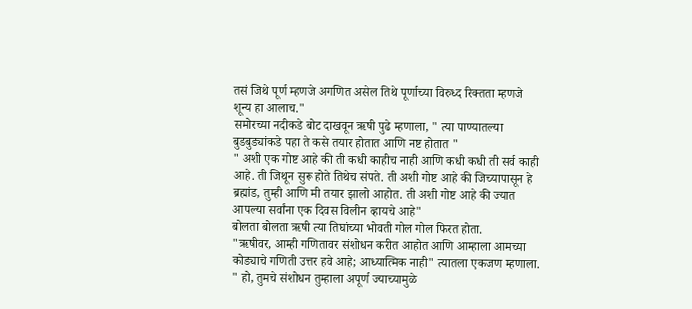तसं जिथे पूर्ण म्हणजे अगणित असेल तिथे पूर्णाच्या विरुध्द रिक्तता म्हणजे शून्य हा आलाच."
समोरच्या नदीकडे बोट दाखवून ऋषी पुढे म्हणाला, " त्या पाण्यातल्या बुडबुड्यांकडे पहा ते कसे तयार होतात आणि नष्ट होतात "
" अशी एक गोष्ट आहे की ती कधी काहीच नाही आणि कधी कधी ती सर्व काही आहे. ती जिथून सुरू होते तिथेच संपते. ती अशी गोष्ट आहे की जिच्यापासून हे ब्रह्मांड, तुम्ही आणि मी तयार झालो आहोत. ती अशी गोष्ट आहे की ज्यात आपल्या सर्वांना एक दिवस विलीन व्हायचे आहे"
बोलता बोलता ऋषी त्या तिघांच्या भोवती गोल गोल फिरत होता.
"ऋषीवर, आम्ही गणितावर संशोधन करीत आहोत आणि आम्हाला आमच्या कोड्याचे गणिती उत्तर हवे आहे; आध्यात्मिक नाही" त्यातला एकजण म्हणाला.
" हो, तुमचे संशोधन तुम्हाला अपूर्ण ज्याच्यामुळे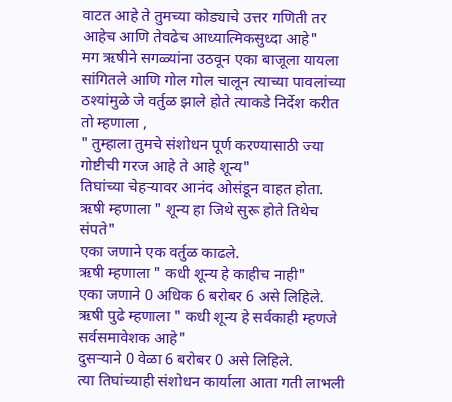वाटत आहे ते तुमच्या कोड्याचे उत्तर गणिती तर आहेच आणि तेवढेच आध्यात्मिकसुध्दा आहे"
मग ऋषीने सगळ्यांना उठवून एका बाजूला यायला सांगितले आणि गोल गोल चालून त्याच्या पावलांच्या ठश्यांमुळे जे वर्तुळ झाले होते त्याकडे निर्देश करीत तो म्हणाला ,
" तुम्हाला तुमचे संशोधन पूर्ण करण्यासाठी ज्या गोष्टीची गरज आहे ते आहे शून्य"
तिघांच्या चेहऱ्यावर आनंद ओसंडून वाहत होता.
ऋषी म्हणाला " शून्य हा जिथे सुरू होते तिथेच संपते"
एका जणाने एक वर्तुळ काढले.
ऋषी म्हणाला " कधी शून्य हे काहीच नाही"
एका जणाने 0 अधिक 6 बरोबर 6 असे लिहिले.
ऋषी पुढे म्हणाला " कधी शून्य हे सर्वकाही म्हणजे सर्वसमावेशक आहे"
दुसऱ्याने 0 वेळा 6 बरोबर 0 असे लिहिले.
त्या तिघांच्याही संशोधन कार्याला आता गती लाभली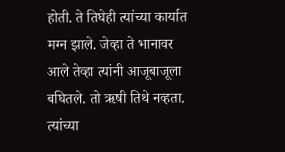होती. ते तिघेही त्यांच्या कार्यात मग्न झाले. जेव्हा ते भानावर आले तेव्हा त्यांनी आजूबाजूला बघितले. तो ऋषी तिथे नव्हता.
त्यांच्या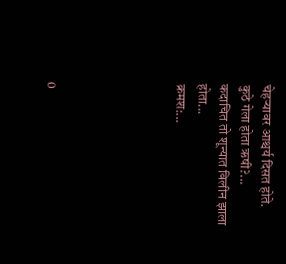चेहऱ्यावर आश्चर्य दिसत होते.
कुठे गेला होता ऋषी?...
कदाचित तो शून्यात विलीन झाला होता...
क्रमश:...





0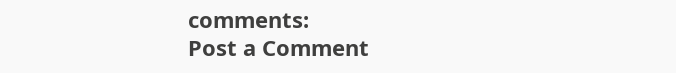comments:
Post a Comment